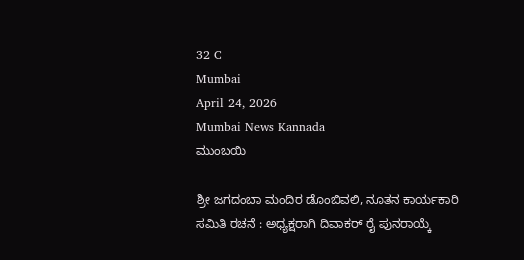32 C
Mumbai
April 24, 2026
Mumbai News Kannada
ಮುಂಬಯಿ

ಶ್ರೀ ಜಗದಂಬಾ ಮಂದಿರ ಡೊಂಬಿವಲಿ, ನೂತನ ಕಾರ್ಯಕಾರಿ ಸಮಿತಿ ರಚನೆ : ಅಧ್ಯಕ್ಷರಾಗಿ ದಿವಾಕರ್ ರೈ ಪುನರಾಯ್ಕೆ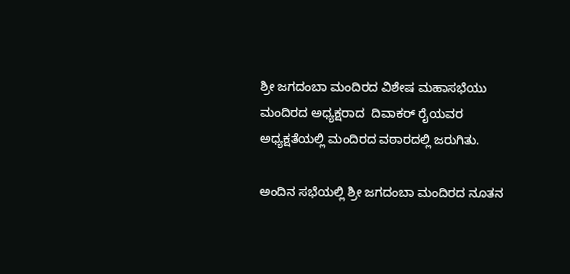ಶ್ರೀ ಜಗದಂಬಾ ಮಂದಿರದ ವಿಶೇಷ ಮಹಾಸಭೆಯು   ಮಂದಿರದ ಅಧ್ಯಕ್ಷರಾದ  ದಿವಾಕರ್ ರೈಯವರ ಅಧ್ಯಕ್ಷತೆಯಲ್ಲಿ ಮಂದಿರದ ವಠಾರದಲ್ಲಿ ಜರುಗಿತು.

ಅಂದಿನ ಸಭೆಯಲ್ಲಿ ಶ್ರೀ ಜಗದಂಬಾ ಮಂದಿರದ ನೂತನ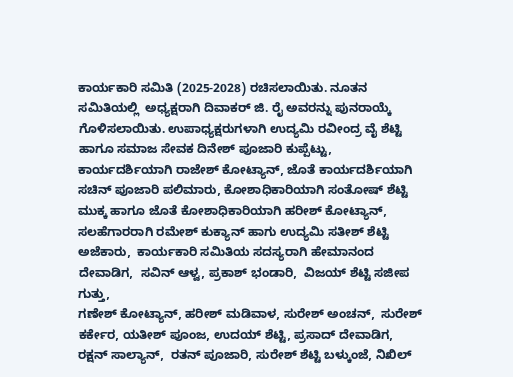ಕಾರ್ಯಕಾರಿ ಸಮಿತಿ (2025-2028) ರಚಿಸಲಾಯಿತು. ನೂತನ ಸಮಿತಿಯಲ್ಲಿ  ಅಧ್ಯಕ್ಷರಾಗಿ ದಿವಾಕರ್ ಜಿ. ರೈ ಅವರನ್ನು ಪುನರಾಯ್ಕೆ ಗೊಳಿಸಲಾಯಿತು. ಉಪಾಧ್ಯಕ್ಷರುಗಳಾಗಿ ಉದ್ಯಮಿ ರವೀಂದ್ರ ವೈ ಶೆಟ್ಟಿ ಹಾಗೂ ಸಮಾಜ ಸೇವಕ ದಿನೇಶ್ ಪೂಜಾರಿ ಕುಪ್ಪೆಟ್ಟು,
ಕಾರ್ಯದರ್ಶಿಯಾಗಿ ರಾಜೇಶ್ ಕೋಟ್ಯಾನ್, ಜೊತೆ ಕಾರ್ಯದರ್ಶಿಯಾಗಿ ಸಚಿನ್ ಪೂಜಾರಿ ಪಲಿಮಾರು, ಕೋಶಾಧಿಕಾರಿಯಾಗಿ ಸಂತೋಷ್ ಶೆಟ್ಟಿ ಮುಕ್ಕ ಹಾಗೂ ಜೊತೆ ಕೋಶಾಧಿಕಾರಿಯಾಗಿ ಹರೀಶ್ ಕೋಟ್ಯಾನ್,
ಸಲಹೆಗಾರರಾಗಿ ರಮೇಶ್ ಕುಕ್ಯಾನ್ ಹಾಗು ಉದ್ಯಮಿ ಸತೀಶ್ ಶೆಟ್ಟಿ ಅಜೆಕಾರು,  ಕಾರ್ಯಕಾರಿ ಸಮಿತಿಯ ಸದಸ್ಯರಾಗಿ ಹೇಮಾನಂದ ದೇವಾಡಿಗ,  ಸವಿನ್ ಆಳ್ವ, ಪ್ರಕಾಶ್ ಭಂಡಾರಿ,  ವಿಜಯ್ ಶೆಟ್ಟಿ ಸಜೀಪ ಗುತ್ತು,
ಗಣೇಶ್ ಕೋಟ್ಯಾನ್, ಹರೀಶ್ ಮಡಿವಾಳ, ಸುರೇಶ್ ಅಂಚನ್,  ಸುರೇಶ್ ಕರ್ಕೇರ, ಯತೀಶ್ ಪೂಂಜ, ಉದಯ್ ಶೆಟ್ಟಿ, ಪ್ರಸಾದ್ ದೇವಾಡಿಗ, ರಕ್ಷನ್ ಸಾಲ್ಯಾನ್,  ರತನ್ ಪೂಜಾರಿ, ಸುರೇಶ್ ಶೆಟ್ಟಿ ಬಳ್ಕುಂಜೆ, ನಿಖಿಲ್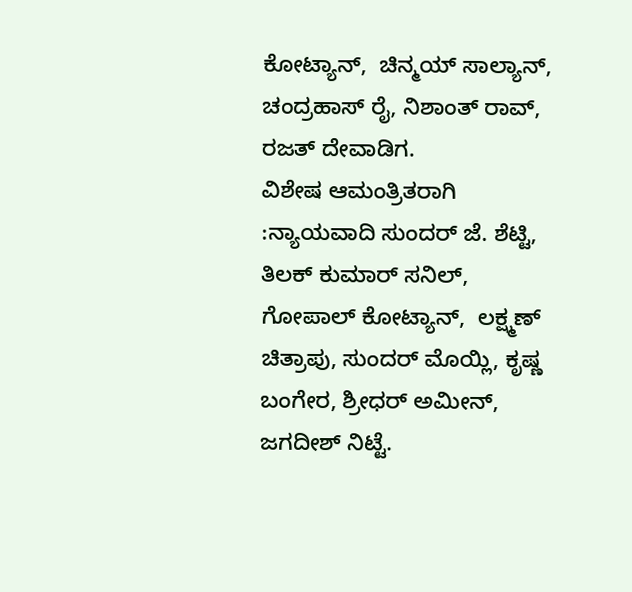ಕೋಟ್ಯಾನ್,  ಚಿನ್ಮಯ್ ಸಾಲ್ಯಾನ್, ಚಂದ್ರಹಾಸ್ ರೈ, ನಿಶಾಂತ್ ರಾವ್, ರಜತ್ ದೇವಾಡಿಗ.
ವಿಶೇಷ ಆಮಂತ್ರಿತರಾಗಿ :ನ್ಯಾಯವಾದಿ ಸುಂದರ್ ಜೆ. ಶೆಟ್ಟಿ,  ತಿಲಕ್ ಕುಮಾರ್ ಸನಿಲ್,  ಗೋಪಾಲ್ ಕೋಟ್ಯಾನ್,  ಲಕ್ಷ್ಮಣ್ ಚಿತ್ರಾಪು, ಸುಂದರ್ ಮೊಯ್ಲಿ, ಕೃಷ್ಣ ಬಂಗೇರ, ಶ್ರೀಧರ್ ಅಮೀನ್, ಜಗದೀಶ್ ನಿಟ್ಟೆ.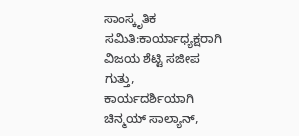ಸಾಂಸ್ಕೃತಿಕ ಸಮಿತಿ:ಕಾರ್ಯಾಧ್ಯಕ್ಷರಾಗಿ ವಿಜಯ ಶೆಟ್ಟಿ ಸಜೀಪ ಗುತ್ತು, ಕಾರ್ಯದರ್ಶಿಯಾಗಿ ಚಿನ್ಮಯ್ ಸಾಲ್ಯಾನ್,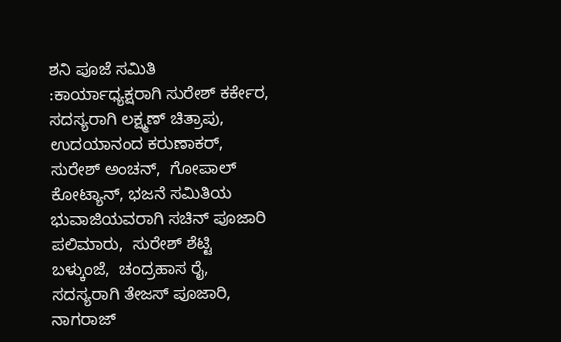ಶನಿ ಪೂಜೆ ಸಮಿತಿ :ಕಾರ್ಯಾಧ್ಯಕ್ಷರಾಗಿ ಸುರೇಶ್ ಕರ್ಕೇರ, ಸದಸ್ಯರಾಗಿ ಲಕ್ಷ್ಮಣ್ ಚಿತ್ರಾಪು, ಉದಯಾನಂದ ಕರುಣಾಕರ್, ಸುರೇಶ್ ಅಂಚನ್,  ಗೋಪಾಲ್ ಕೋಟ್ಯಾನ್, ಭಜನೆ ಸಮಿತಿಯ ಭುವಾಜಿಯವರಾಗಿ ಸಚಿನ್ ಪೂಜಾರಿ ಪಲಿಮಾರು,  ಸುರೇಶ್ ಶೆಟ್ಟಿ ಬಳ್ಕುಂಜೆ,  ಚಂದ್ರಹಾಸ ರೈ,  ಸದಸ್ಯರಾಗಿ ತೇಜಸ್ ಪೂಜಾರಿ,  ನಾಗರಾಜ್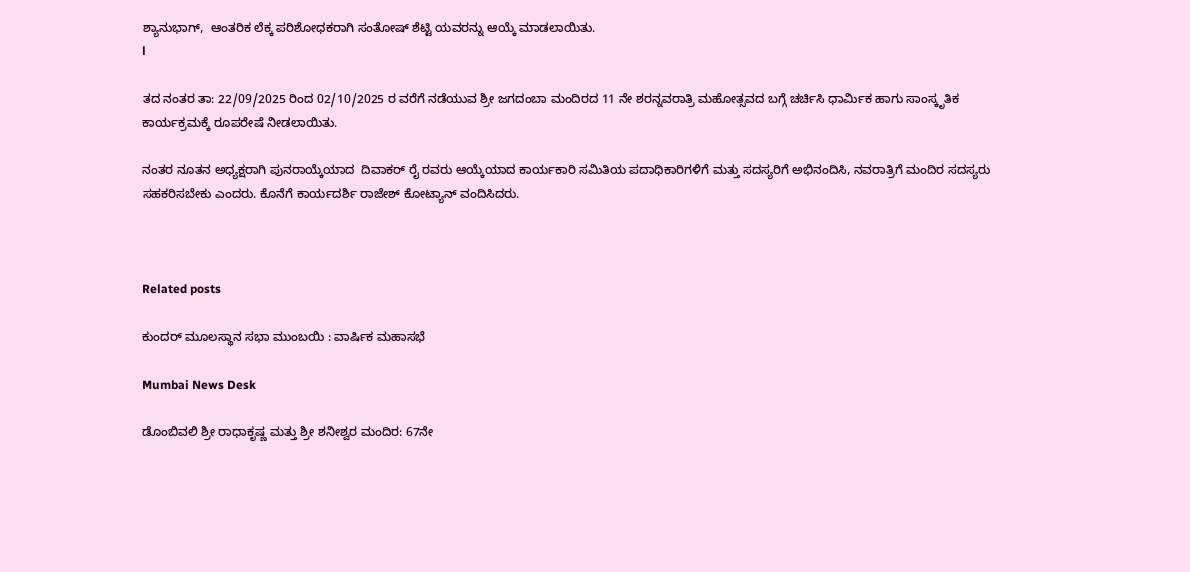ಶ್ಯಾನುಭಾಗ್,  ಆಂತರಿಕ ಲೆಕ್ಕ ಪರಿಶೋಧಕರಾಗಿ ಸಂತೋಷ್ ಶೆಟ್ಟಿ ಯವರನ್ನು ಆಯ್ಕೆ ಮಾಡಲಾಯಿತು.
l

ತದ ನಂತರ ತಾ: 22/09/2025 ರಿಂದ 02/10/2025 ರ ವರೆಗೆ ನಡೆಯುವ ಶ್ರೀ ಜಗದಂಬಾ ಮಂದಿರದ 11 ನೇ ಶರನ್ನವರಾತ್ರಿ ಮಹೋತ್ಸವದ ಬಗ್ಗೆ ಚರ್ಚಿಸಿ ಧಾರ್ಮಿಕ ಹಾಗು ಸಾಂಸ್ಕೃತಿಕ ಕಾರ್ಯಕ್ರಮಕ್ಕೆ ರೂಪರೇಷೆ ನೀಡಲಾಯಿತು.

ನಂತರ ನೂತನ ಅಧ್ಯಕ್ಷರಾಗಿ ಪುನರಾಯ್ಕೆಯಾದ  ದಿವಾಕರ್ ರೈ ರವರು ಆಯ್ಕೆಯಾದ ಕಾರ್ಯಕಾರಿ ಸಮಿತಿಯ ಪದಾಧಿಕಾರಿಗಳಿಗೆ ಮತ್ತು ಸದಸ್ಯರಿಗೆ ಅಭಿನಂದಿಸಿ, ನವರಾತ್ರಿಗೆ ಮಂದಿರ ಸದಸ್ಯರು ಸಹಕರಿಸಬೇಕು ಎಂದರು. ಕೊನೆಗೆ ಕಾರ್ಯದರ್ಶಿ ರಾಜೇಶ್ ಕೋಟ್ಯಾನ್ ವಂದಿಸಿದರು.



Related posts

ಕುಂದರ್ ಮೂಲಸ್ಥಾನ ಸಭಾ ಮುಂಬಯಿ : ವಾರ್ಷಿಕ ಮಹಾಸಭೆ

Mumbai News Desk

ಡೊಂಬಿವಲಿ ಶ್ರೀ ರಾಧಾಕೃಷ್ಣ ಮತ್ತು ಶ್ರೀ ಶನೀಶ್ವರ ಮಂದಿರ: 67ನೇ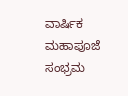ವಾರ್ಷಿಕ ಮಹಾಪೂಜೆ ಸಂಭ್ರಮ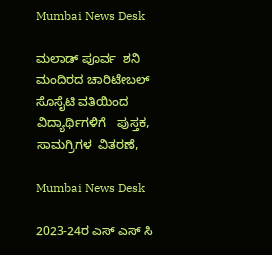Mumbai News Desk

ಮಲಾಡ್ ಪೂರ್ವ  ಶನಿ ಮಂದಿರದ ಚಾರಿಟೇಬಲ್ ಸೊಸೈಟಿ ವತಿಯಿಂದ ವಿದ್ಯಾರ್ಥಿಗಳಿಗೆ   ಪುಸ್ತಕ,   ಸಾಮಗ್ರಿಗಳ  ವಿತರಣೆ,

Mumbai News Desk

2023-24ರ ಎಸ್ ಎಸ್ ಸಿ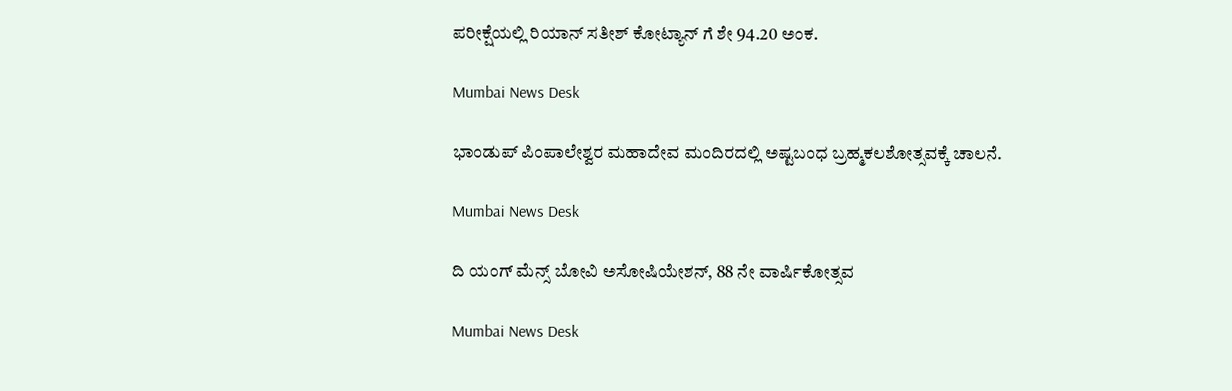ಪರೀಕ್ಷೆಯಲ್ಲಿ ರಿಯಾನ್ ಸತೀಶ್ ಕೋಟ್ಯಾನ್ ಗೆ ಶೇ 94.20 ಅಂಕ.

Mumbai News Desk

ಭಾಂಡುಪ್ ಪಿಂಪಾಲೇಶ್ವರ ಮಹಾದೇವ ಮಂದಿರದಲ್ಲಿ ಅಷ್ಟಬಂಧ ಬ್ರಹ್ಮಕಲಶೋತ್ಸವಕ್ಕೆ ಚಾಲನೆ.

Mumbai News Desk

ದಿ ಯಂಗ್ ಮೆನ್ಸ್ ಬೋವಿ ಅಸೋಷಿಯೇಶನ್, 88 ನೇ ವಾರ್ಷಿಕೋತ್ಸವ

Mumbai News Desk